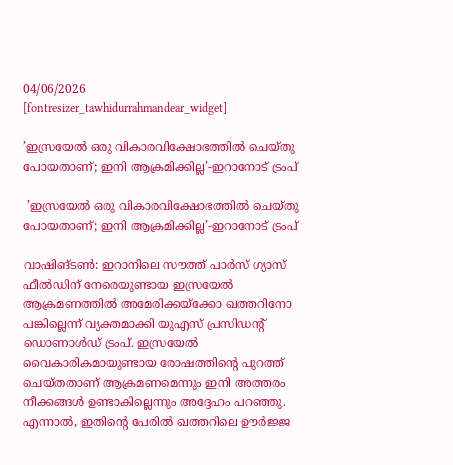04/06/2026
[fontresizer_tawhidurrahmandear_widget]

’ഇസ്രയേൽ ഒരു വികാരവിക്ഷോഭത്തിൽ ചെയ്തു പോയതാണ്; ഇനി ആക്രമിക്കില്ല’-ഇറാനോട് ട്രംപ്

 ’ഇസ്രയേൽ ഒരു വികാരവിക്ഷോഭത്തിൽ ചെയ്തു പോയതാണ്; ഇനി ആക്രമിക്കില്ല’-ഇറാനോട് ട്രംപ്

വാഷിങ്ടൺ: ഇറാനിലെ സൗത്ത് പാർസ് ഗ്യാസ് ഫീൽഡിന് നേരെയുണ്ടായ ഇസ്രയേൽ ആക്രമണത്തിൽ അമേരിക്കയ്ക്കോ ഖത്തറിനോ പങ്കില്ലെന്ന് വ്യക്തമാക്കി യുഎസ് പ്രസിഡന്റ് ഡൊണാൾഡ് ട്രംപ്. ഇസ്രയേൽ വൈകാരികമായുണ്ടായ രോഷത്തിന്റെ പുറത്ത് ചെയ്തതാണ് ആക്രമണമെന്നും ഇനി അത്തരം നീക്കങ്ങൾ ഉണ്ടാകില്ലെന്നും അദ്ദേഹം പറഞ്ഞു. എന്നാൽ, ഇതിന്റെ പേരിൽ ഖത്തറിലെ ഊർജ്ജ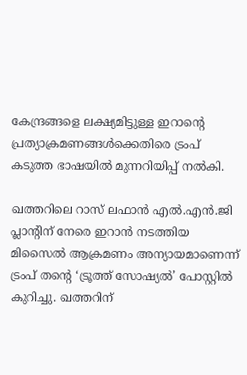കേന്ദ്രങ്ങളെ ലക്ഷ്യമിട്ടുള്ള ഇറാന്റെ പ്രത്യാക്രമണങ്ങൾക്കെതിരെ ട്രംപ് കടുത്ത ഭാഷയിൽ മുന്നറിയിപ്പ് നൽകി.

ഖത്തറിലെ റാസ് ലഫാൻ എൽ.എൻ.ജി പ്ലാന്റിന് നേരെ ഇറാൻ നടത്തിയ മിസൈൽ ആക്രമണം അന്യായമാണെന്ന് ട്രംപ് തന്റെ ‘ട്രൂത്ത് സോഷ്യൽ’ പോസ്റ്റിൽ കുറിച്ചു. ഖത്തറിന്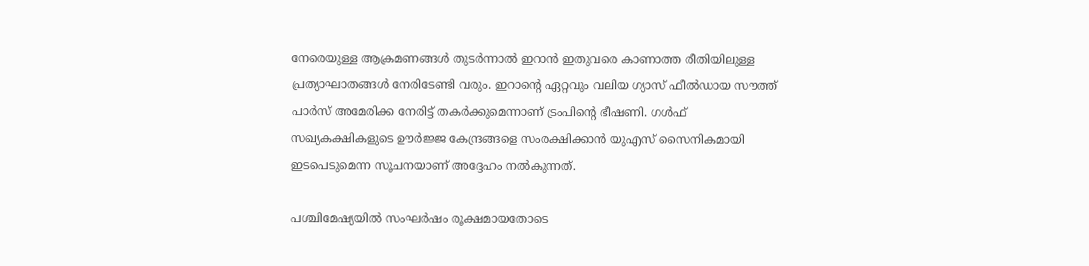നേരെയുള്ള ആക്രമണങ്ങൾ തുടർന്നാൽ ഇറാൻ ഇതുവരെ കാണാത്ത രീതിയിലുള്ള പ്രത്യാഘാതങ്ങൾ നേരിടേണ്ടി വരും. ഇറാന്റെ ഏറ്റവും വലിയ ഗ്യാസ് ഫീൽഡായ സൗത്ത് പാർസ് അമേരിക്ക നേരിട്ട് തകർക്കുമെന്നാണ് ട്രംപിന്റെ ഭീഷണി. ഗൾഫ് സഖ്യകക്ഷികളുടെ ഊർജ്ജ കേന്ദ്രങ്ങളെ സംരക്ഷിക്കാൻ യുഎസ് സൈനികമായി ഇടപെടുമെന്ന സൂചനയാണ് അദ്ദേഹം നൽകുന്നത്.

പശ്ചിമേഷ്യയിൽ സംഘർഷം രൂക്ഷമായതോടെ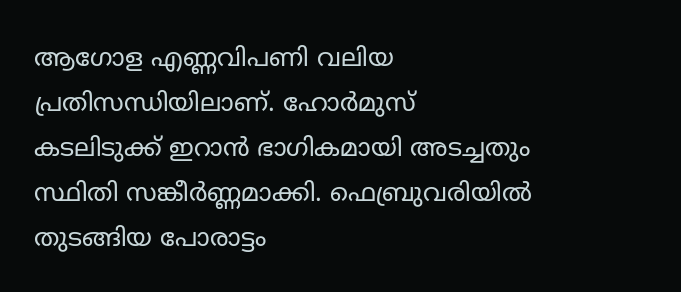ആഗോള എണ്ണവിപണി വലിയ പ്രതിസന്ധിയിലാണ്. ഹോർമുസ് കടലിടുക്ക് ഇറാൻ ഭാഗികമായി അടച്ചതും സ്ഥിതി സങ്കീർണ്ണമാക്കി. ഫെബ്രുവരിയിൽ തുടങ്ങിയ പോരാട്ടം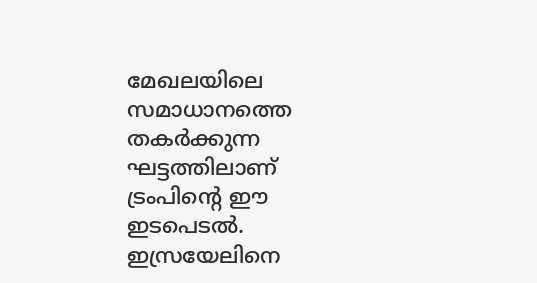മേഖലയിലെ സമാധാനത്തെ തകർക്കുന്ന ഘട്ടത്തിലാണ് ട്രംപിന്റെ ഈ ഇടപെടൽ. ഇസ്രയേലിനെ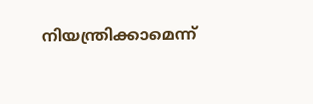നിയന്ത്രിക്കാമെന്ന്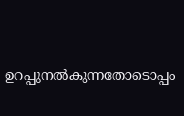ഉറപ്പുനൽകുന്നതോടൊപ്പം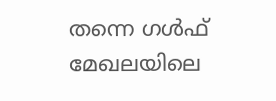തന്നെ ഗൾഫ് മേഖലയിലെ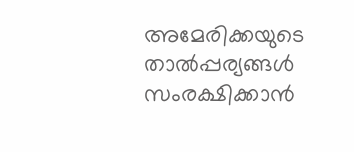അമേരിക്കയുടെ താൽപ്പര്യങ്ങൾ സംരക്ഷിക്കാൻ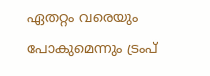ഏതറ്റം വരെയും പോകുമെന്നും ട്രംപ്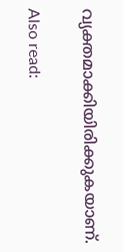വ്യക്തമാക്കിയിരിക്കുകയാണ്.

Also read: